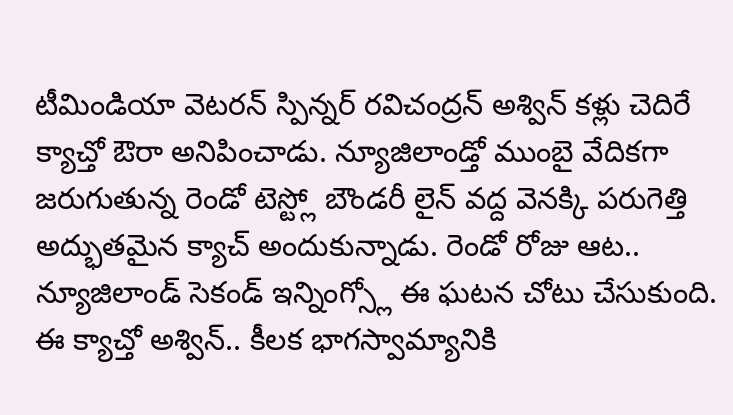టీమిండియా వెటరన్ స్పిన్నర్ రవిచంద్రన్ అశ్విన్ కళ్లు చెదిరే క్యాచ్తో ఔరా అనిపించాడు. న్యూజిలాండ్తో ముంబై వేదికగా జరుగుతున్న రెండో టెస్ట్లో బౌండరీ లైన్ వద్ద వెనక్కి పరుగెత్తి అద్భుతమైన క్యాచ్ అందుకున్నాడు. రెండో రోజు ఆట.. న్యూజిలాండ్ సెకండ్ ఇన్నింగ్స్లో ఈ ఘటన చోటు చేసుకుంది. ఈ క్యాచ్తో అశ్విన్.. కీలక భాగస్వామ్యానికి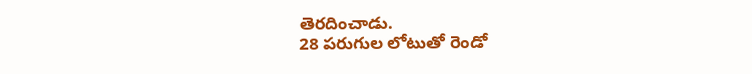తెరదించాడు.
28 పరుగుల లోటుతో రెండో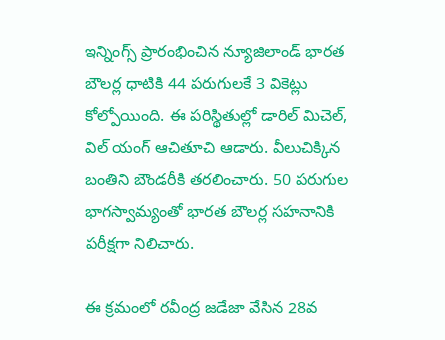ఇన్నింగ్స్ ప్రారంభించిన న్యూజిలాండ్ భారత బౌలర్ల ధాటికి 44 పరుగులకే 3 వికెట్లు కోల్పోయింది. ఈ పరిస్థితుల్లో డారిల్ మిచెల్, విల్ యంగ్ ఆచితూచి ఆడారు. వీలుచిక్కిన బంతిని బౌండరీకి తరలించారు. 50 పరుగుల భాగస్వామ్యంతో భారత బౌలర్ల సహనానికి పరీక్షగా నిలిచారు.

ఈ క్రమంలో రవీంద్ర జడేజా వేసిన 28వ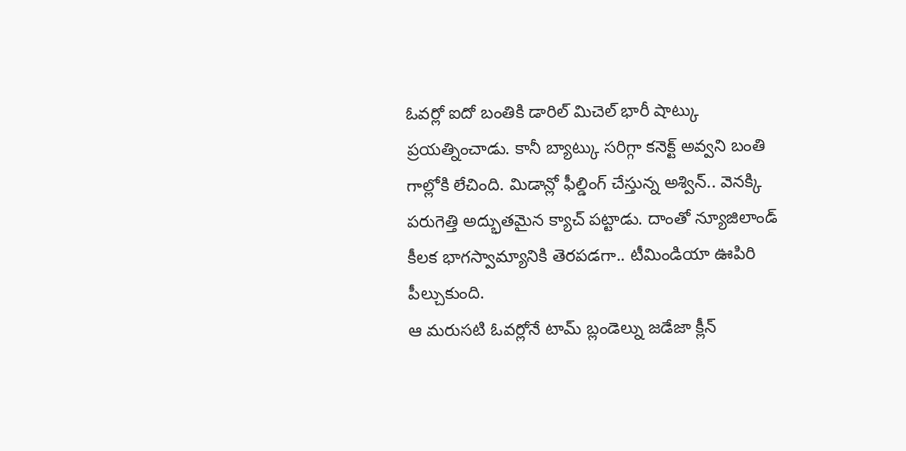ఓవర్లో ఐదో బంతికి డారిల్ మిచెల్ భారీ షాట్కు ప్రయత్నించాడు. కానీ బ్యాట్కు సరిగ్గా కనెక్ట్ అవ్వని బంతి గాల్లోకి లేచింది. మిడాన్లో ఫీల్డింగ్ చేస్తున్న అశ్విన్.. వెనక్కి పరుగెత్తి అద్భుతమైన క్యాచ్ పట్టాడు. దాంతో న్యూజిలాండ్ కీలక భాగస్వామ్యానికి తెరపడగా.. టీమిండియా ఊపిరి పీల్చుకుంది.
ఆ మరుసటి ఓవర్లోనే టామ్ బ్లండెల్ను జడేజా క్లీన్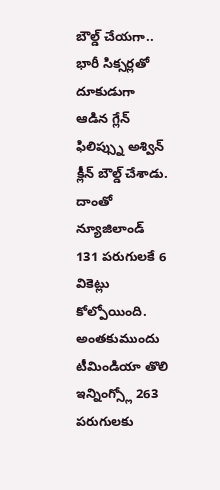బౌల్డ్ చేయగా.. భారీ సిక్సర్లతో దూకుడుగా ఆడిన గ్లేన్ ఫిలిప్స్ను అశ్విన్ క్లీన్ బౌల్డ్ చేశాడు. దాంతో న్యూజిలాండ్ 131 పరుగులకే 6 వికెట్లు కోల్పోయింది. అంతకుముందు టీమిండియా తొలి ఇన్నింగ్స్లో 263 పరుగులకు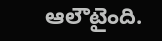ఆలౌటైంది.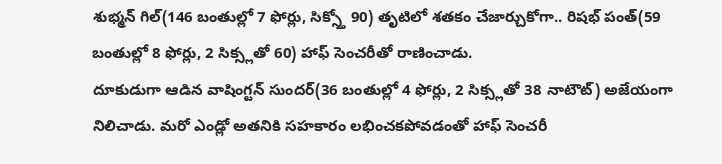శుభ్మన్ గిల్(146 బంతుల్లో 7 ఫోర్లు, సిక్స్తో 90) తృటిలో శతకం చేజార్చుకోగా.. రిషభ్ పంత్(59 బంతుల్లో 8 ఫోర్లు, 2 సిక్స్లతో 60) హాఫ్ సెంచరీతో రాణించాడు.
దూకుడుగా ఆడిన వాషింగ్టన్ సుందర్(36 బంతుల్లో 4 ఫోర్లు, 2 సిక్స్లతో 38 నాటౌట్) అజేయంగా నిలిచాడు. మరో ఎండ్లో అతనికి సహకారం లభించకపోవడంతో హాఫ్ సెంచరీ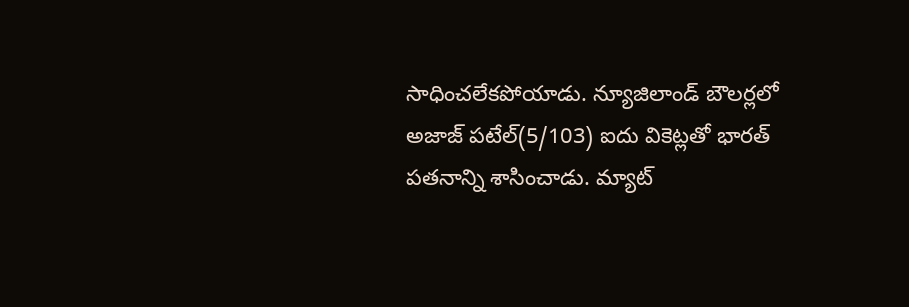సాధించలేకపోయాడు. న్యూజిలాండ్ బౌలర్లలో అజాజ్ పటేల్(5/103) ఐదు వికెట్లతో భారత్ పతనాన్ని శాసించాడు. మ్యాట్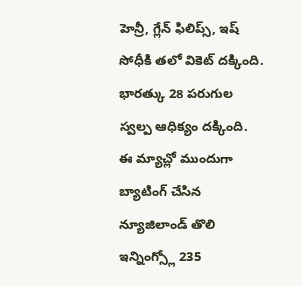హెన్రీ, గ్లేన్ ఫిలిప్స్, ఇష్ సోధీకి తలో వికెట్ దక్కింది. భారత్కు 28 పరుగుల స్వల్ప ఆధిక్యం దక్కింది.
ఈ మ్యాచ్లో ముందుగా బ్యాటింగ్ చేసిన న్యూజిలాండ్ తొలి ఇన్నింగ్స్లో 235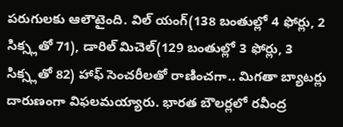పరుగులకు ఆలౌటైంది. విల్ యంగ్(138 బంతుల్లో 4 ఫోర్లు, 2 సిక్స్లతో 71), డారిల్ మిచెల్(129 బంతుల్లో 3 ఫోర్లు, 3 సిక్స్లతో 82) హాఫ్ సెంచరీలతో రాణించగా.. మిగతా బ్యాటర్లు దారుణంగా విఫలమయ్యారు. భారత బౌలర్లలో రవీంద్ర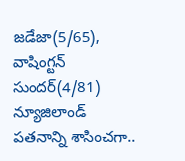జడేజా(5/65), వాషింగ్టన్ సుందర్(4/81) న్యూజిలాండ్ పతనాన్ని శాసించగా..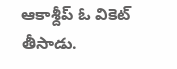ఆకాశ్దీప్ ఓ వికెట్ తీసాడు.